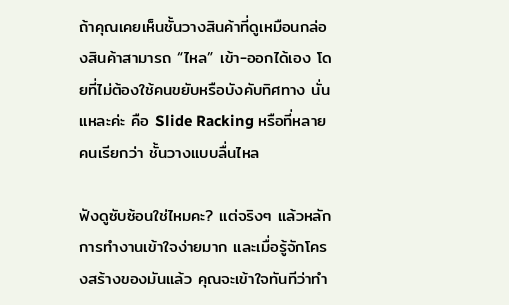ถ้าคุณเคยเห็นชั้นวางสินค้าที่ดูเหมือนกล่องสินค้าสามารถ “ไหล” เข้า-ออกได้เอง โดยที่ไม่ต้องใช้คนขยับหรือบังคับทิศทาง นั่นแหละค่ะ คือ Slide Racking หรือที่หลายคนเรียกว่า ชั้นวางแบบลื่นไหล

ฟังดูซับซ้อนใช่ไหมคะ? แต่จริงๆ แล้วหลักการทำงานเข้าใจง่ายมาก และเมื่อรู้จักโครงสร้างของมันแล้ว คุณจะเข้าใจทันทีว่าทำ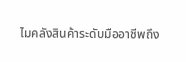ไมคลังสินค้าระดับมืออาชีพถึง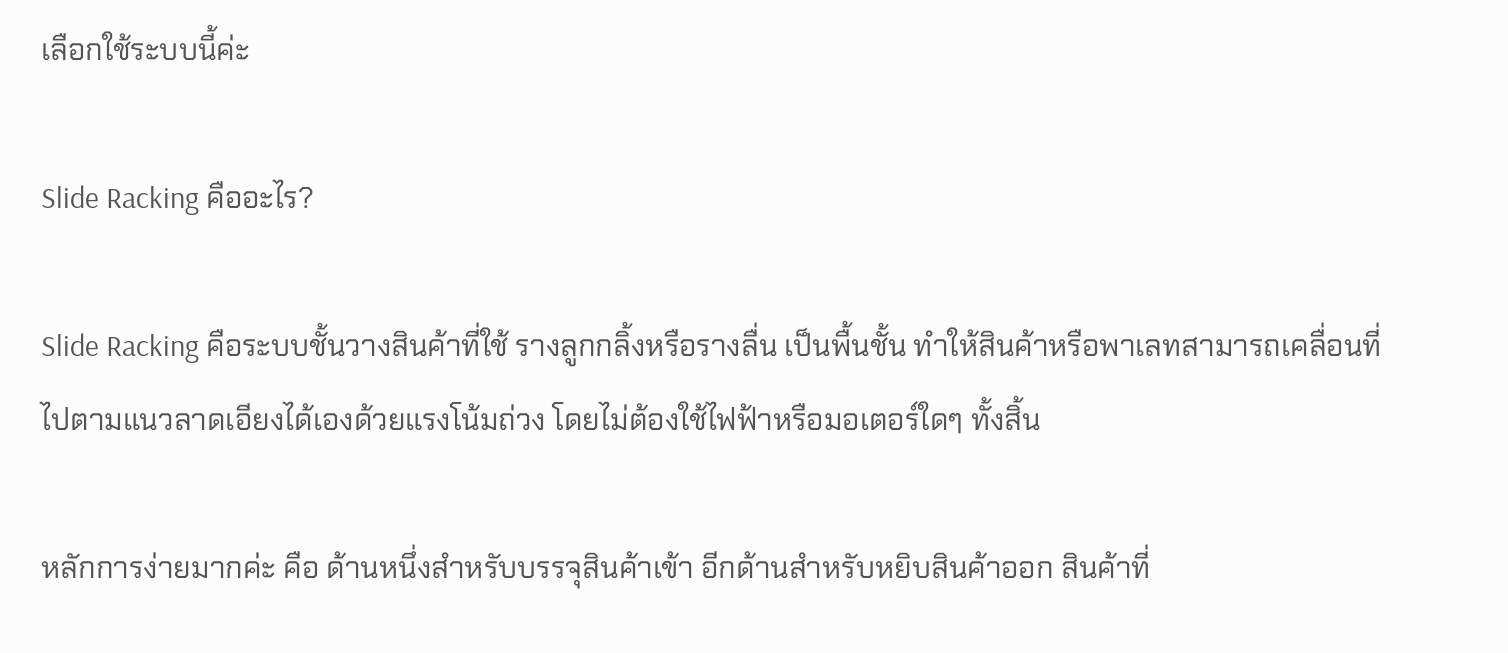เลือกใช้ระบบนี้ค่ะ

Slide Racking คืออะไร?

Slide Racking คือระบบชั้นวางสินค้าที่ใช้ รางลูกกลิ้งหรือรางลื่น เป็นพื้นชั้น ทำให้สินค้าหรือพาเลทสามารถเคลื่อนที่ไปตามแนวลาดเอียงได้เองด้วยแรงโน้มถ่วง โดยไม่ต้องใช้ไฟฟ้าหรือมอเตอร์ใดๆ ทั้งสิ้น

หลักการง่ายมากค่ะ คือ ด้านหนึ่งสำหรับบรรจุสินค้าเข้า อีกด้านสำหรับหยิบสินค้าออก สินค้าที่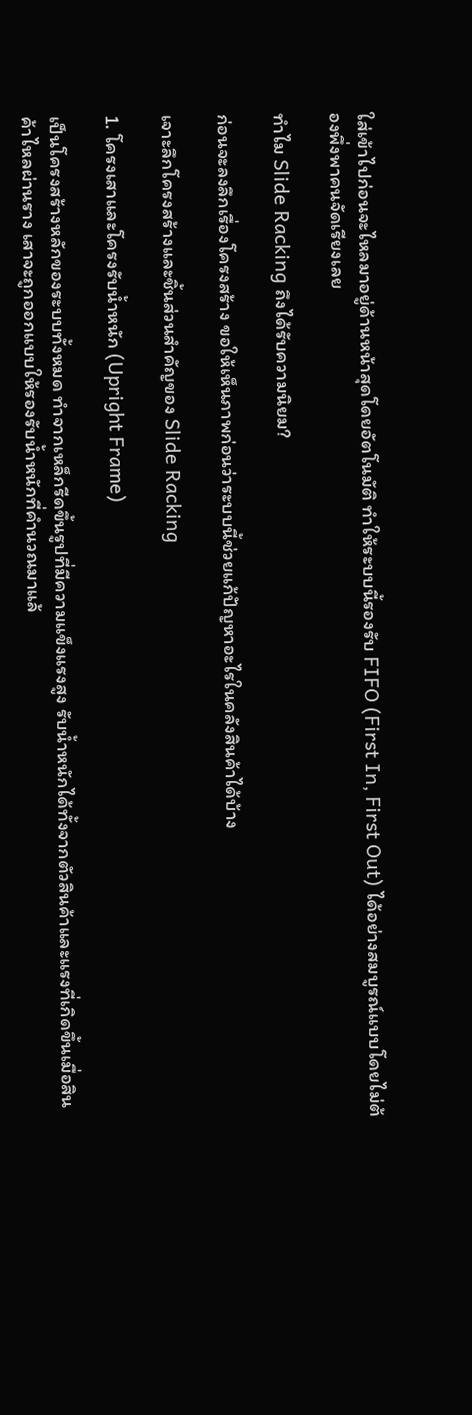ใส่เข้าไปก่อนจะไหลมาอยู่ด้านหน้าสุดโดยอัตโนมัติ ทำให้ระบบนี้รองรับ FIFO (First In, First Out) ได้อย่างสมบูรณ์แบบโดยไม่ต้องพึ่งพาคนจัดเรียงเลย

ทำไม Slide Racking ถึงได้รับความนิยม?

ก่อนจะลงลึกเรื่องโครงสร้าง ขอให้เห็นภาพก่อนว่าระบบนี้ช่วยแก้ปัญหาอะไรในคลังสินค้าได้บ้าง

เจาะลึกโครงสร้างและชิ้นส่วนสำคัญของ Slide Racking

1. โครงเสาและโครงรับน้ำหนัก (Upright Frame)

เป็นโครงสร้างหลักของระบบทั้งหมด ทำจากเหล็กรีดขึ้นรูปที่มีความแข็งแรงสูง รับน้ำหนักได้ทั้งจากตัวสินค้าและแรงที่เกิดขึ้นเมื่อสินค้าไหลผ่านราง เสาจะถูกออกแบบให้รองรับน้ำหนักที่คำนวณมาแล้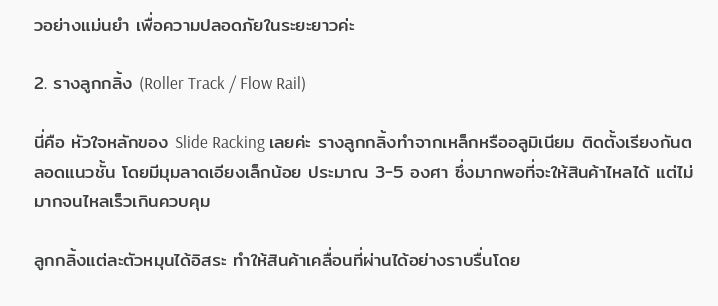วอย่างแม่นยำ เพื่อความปลอดภัยในระยะยาวค่ะ

2. รางลูกกลิ้ง (Roller Track / Flow Rail)

นี่คือ หัวใจหลักของ Slide Racking เลยค่ะ รางลูกกลิ้งทำจากเหล็กหรืออลูมิเนียม ติดตั้งเรียงกันตลอดแนวชั้น โดยมีมุมลาดเอียงเล็กน้อย ประมาณ 3-5 องศา ซึ่งมากพอที่จะให้สินค้าไหลได้ แต่ไม่มากจนไหลเร็วเกินควบคุม

ลูกกลิ้งแต่ละตัวหมุนได้อิสระ ทำให้สินค้าเคลื่อนที่ผ่านได้อย่างราบรื่นโดย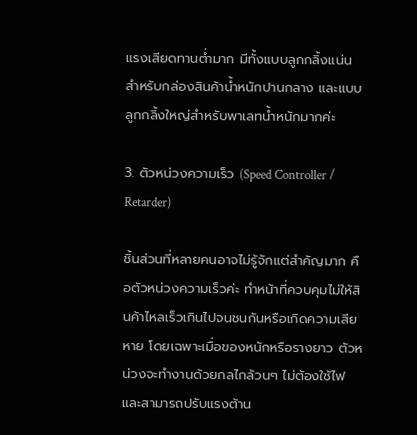แรงเสียดทานต่ำมาก มีทั้งแบบลูกกลิ้งแน่น สำหรับกล่องสินค้าน้ำหนักปานกลาง และแบบลูกกลิ้งใหญ่สำหรับพาเลทน้ำหนักมากค่ะ

3. ตัวหน่วงความเร็ว (Speed Controller / Retarder)

ชิ้นส่วนที่หลายคนอาจไม่รู้จักแต่สำคัญมาก คือตัวหน่วงความเร็วค่ะ ทำหน้าที่ควบคุมไม่ให้สินค้าไหลเร็วเกินไปจนชนกันหรือเกิดความเสียหาย โดยเฉพาะเมื่อของหนักหรือรางยาว ตัวหน่วงจะทำงานด้วยกลไกล้วนๆ ไม่ต้องใช้ไฟ และสามารถปรับแรงต้าน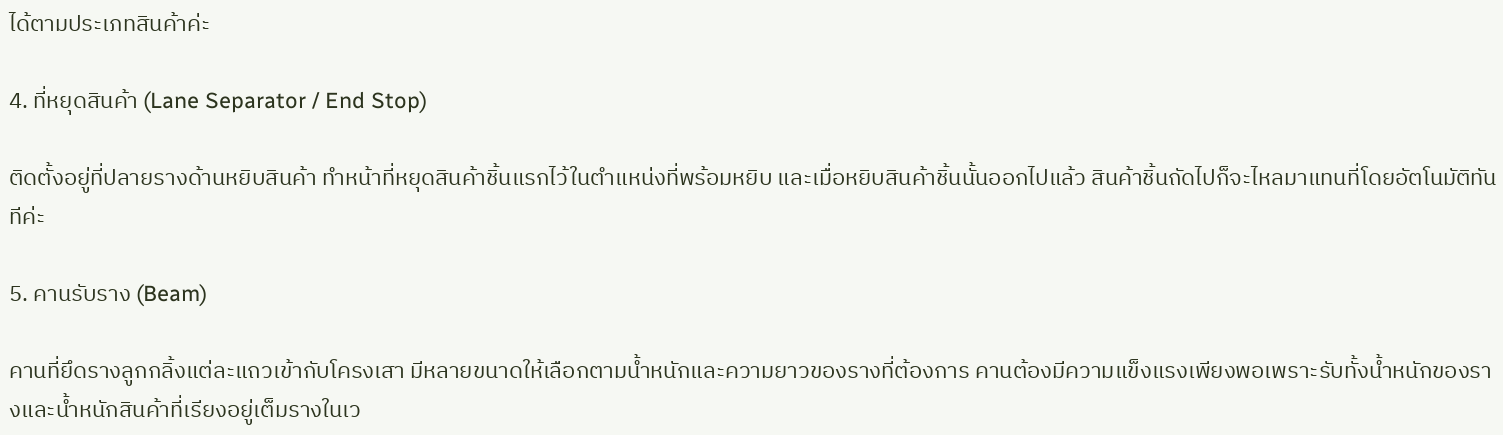ได้ตามประเภทสินค้าค่ะ

4. ที่หยุดสินค้า (Lane Separator / End Stop)

ติดตั้งอยู่ที่ปลายรางด้านหยิบสินค้า ทำหน้าที่หยุดสินค้าชิ้นแรกไว้ในตำแหน่งที่พร้อมหยิบ และเมื่อหยิบสินค้าชิ้นนั้นออกไปแล้ว สินค้าชิ้นถัดไปก็จะไหลมาแทนที่โดยอัตโนมัติทันทีค่ะ

5. คานรับราง (Beam)

คานที่ยึดรางลูกกลิ้งแต่ละแถวเข้ากับโครงเสา มีหลายขนาดให้เลือกตามน้ำหนักและความยาวของรางที่ต้องการ คานต้องมีความแข็งแรงเพียงพอเพราะรับทั้งน้ำหนักของรางและน้ำหนักสินค้าที่เรียงอยู่เต็มรางในเว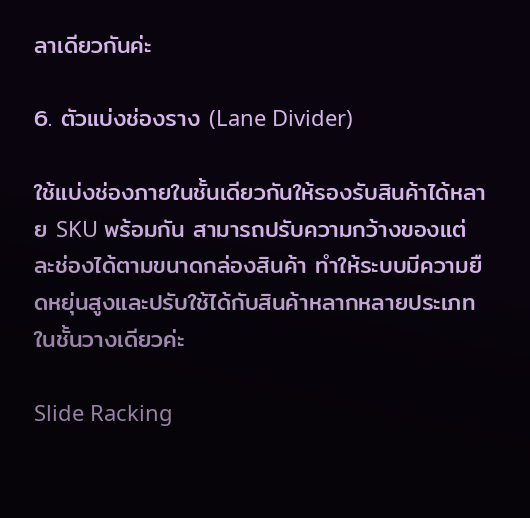ลาเดียวกันค่ะ

6. ตัวแบ่งช่องราง (Lane Divider)

ใช้แบ่งช่องภายในชั้นเดียวกันให้รองรับสินค้าได้หลาย SKU พร้อมกัน สามารถปรับความกว้างของแต่ละช่องได้ตามขนาดกล่องสินค้า ทำให้ระบบมีความยืดหยุ่นสูงและปรับใช้ได้กับสินค้าหลากหลายประเภทในชั้นวางเดียวค่ะ

Slide Racking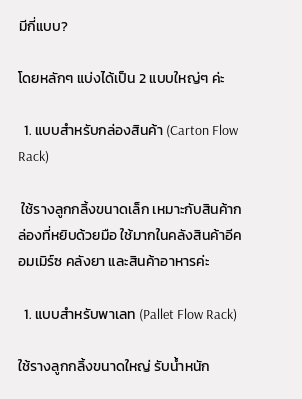มีกี่แบบ?

โดยหลักๆ แบ่งได้เป็น 2 แบบใหญ่ๆ ค่ะ

  1. แบบสำหรับกล่องสินค้า (Carton Flow Rack)

 ใช้รางลูกกลิ้งขนาดเล็ก เหมาะกับสินค้ากล่องที่หยิบด้วยมือ ใช้มากในคลังสินค้าอีคอมเมิร์ซ คลังยา และสินค้าอาหารค่ะ

  1. แบบสำหรับพาเลท (Pallet Flow Rack)

ใช้รางลูกกลิ้งขนาดใหญ่ รับน้ำหนัก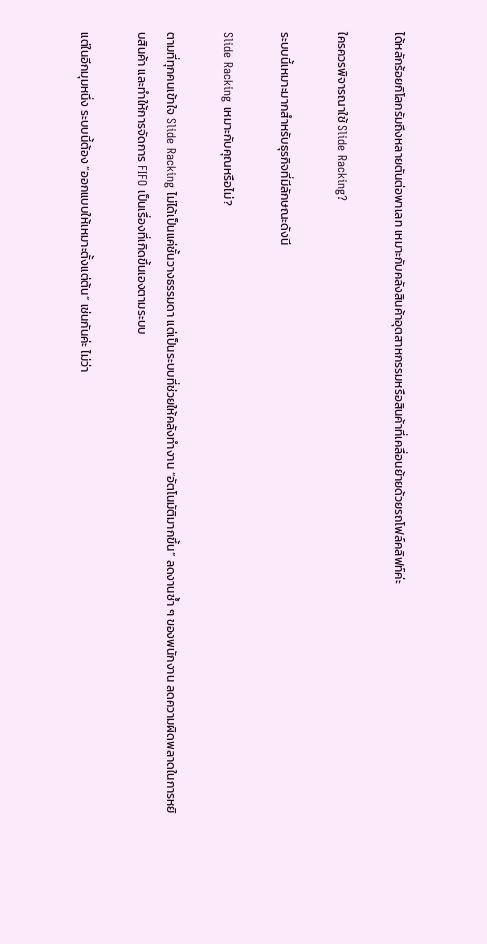ได้หลักร้อยกิโลกรัมถึงหลายตันต่อพาเลท เหมาะกับคลังสินค้าอุตสาหกรรมหรือสินค้าที่เคลื่อนย้ายด้วยรถโฟล์คลิฟท์ค่ะ

ใครควรพิจารณาใช้ Slide Racking?

ระบบนี้เหมาะมากสำหรับธุรกิจที่มีลักษณะดังนี

Slide Racking เหมาะกับคุณหรือไม่?

ตามที่ทุกคนเข้าใจ Slide Racking ไม่ได้เป็นแค่ชั้นวางธรรมดา แต่เป็นระบบที่ช่วยให้คลังทำงาน “อัตโนมัติมากขึ้น” ลดงานซ้ำ ๆ ของพนักงาน ลดความผิดพลาดในการหยิบสินค้า และทำให้การจัดการ FIFO เป็นเรื่องที่เกิดขึ้นเองตามระบบ

แต่ในอีกมุมหนึ่ง ระบบนี้ต้อง “ออกแบบให้เหมาะตั้งแต่ต้น” เช่นกันค่ะ ไม่ว่า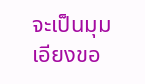จะเป็นมุมเอียงขอ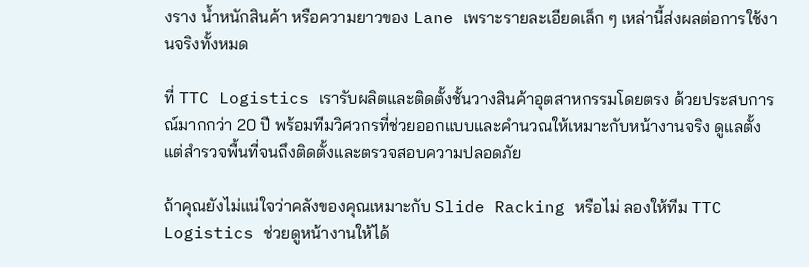งราง น้ำหนักสินค้า หรือความยาวของ Lane เพราะรายละเอียดเล็ก ๆ เหล่านี้ส่งผลต่อการใช้งานจริงทั้งหมด

ที่ TTC Logistics เรารับผลิตและติดตั้งชั้นวางสินค้าอุตสาหกรรมโดยตรง ด้วยประสบการณ์มากกว่า 20 ปี พร้อมทีมวิศวกรที่ช่วยออกแบบและคำนวณให้เหมาะกับหน้างานจริง ดูแลตั้งแต่สำรวจพื้นที่จนถึงติดตั้งและตรวจสอบความปลอดภัย

ถ้าคุณยังไม่แน่ใจว่าคลังของคุณเหมาะกับ Slide Racking หรือไม่ ลองให้ทีม TTC Logistics ช่วยดูหน้างานให้ได้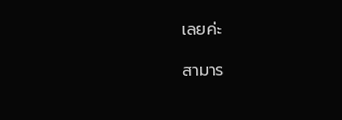เลยค่ะ

สามาร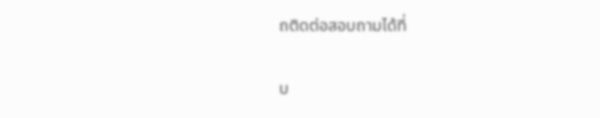ถติดต่อสอบถามได้ที่

บ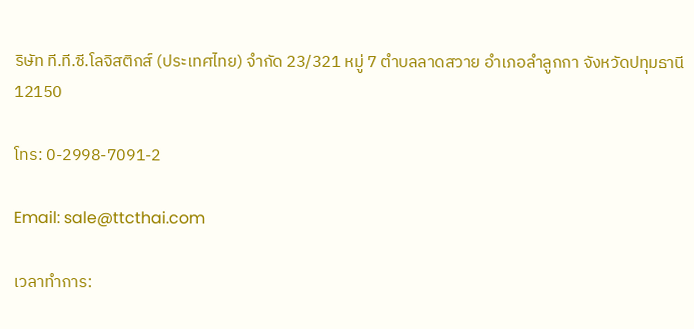ริษัท ที.ที.ซี.โลจิสติกส์ (ประเทศไทย) จำกัด 23/321 หมู่ 7 ตำบลลาดสวาย อำเภอลำลูกกา จังหวัดปทุมธานี 12150

โทร: 0-2998-7091-2

Email: sale@ttcthai.com

เวลาทำการ: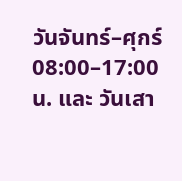วันจันทร์–ศุกร์ 08:00–17:00 น. และ วันเสา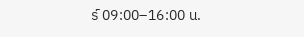ร์ 09:00–16:00 น.